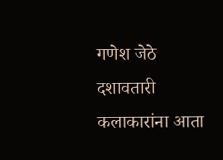गणेश जेठे
दशावतारी कलाकारांना आता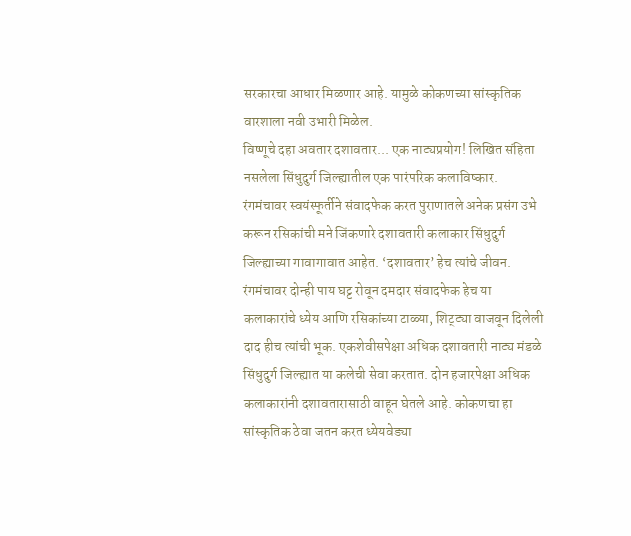सरकारचा आधार मिळणार आहे. यामुळे कोकणच्या सांस्कृतिक वारशाला नवी उभारी मिळेल.
विष्णूचे दहा अवतार दशावतार... एक नाट्यप्रयोग! लिखित संहिता नसलेला सिंधुदुर्ग जिल्ह्यातील एक पारंपरिक कलाविष्कार. रंगमंचावर स्वयंस्फूर्तीने संवादफेक करत पुराणातले अनेक प्रसंग उभे करून रसिकांची मने जिंकणारे दशावतारी कलाकार सिंधुदुर्ग जिल्ह्याच्या गावागावात आहेत. ‘दशावतार’ हेच त्यांचे जीवन. रंगमंचावर दोन्ही पाय घट्ट रोवून दमदार संवादफेक हेच या कलाकारांचे ध्येय आणि रसिकांच्या टाळ्या, शिट्ट्या वाजवून दिलेली दाद हीच त्यांची भूक. एकशेवीसपेक्षा अधिक दशावतारी नाट्य मंडळे सिंधुदुर्ग जिल्ह्यात या कलेची सेवा करतात. दोन हजारपेक्षा अधिक कलाकारांनी दशावतारासाठी वाहून घेतले आहे. कोकणचा हा सांस्कृतिक ठेवा जतन करत ध्येयवेड्या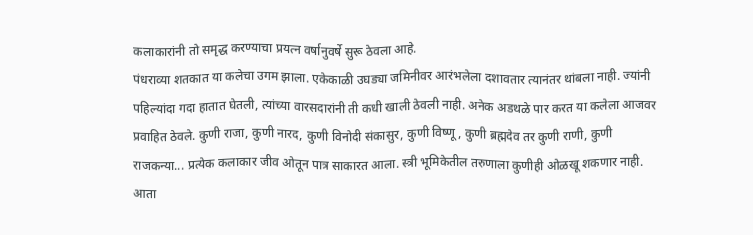कलाकारांनी तो समृद्ध करण्याचा प्रयत्न वर्षानुवर्षे सुरू ठेवला आहे.
पंधराव्या शतकात या कलेचा उगम झाला. एकेकाळी उघड्या जमिनीवर आरंभलेला दशावतार त्यानंतर थांबला नाही. ज्यांनी पहिल्यांदा गदा हातात घेतली, त्यांच्या वारसदारांनी ती कधी खाली ठेवली नाही. अनेक अडथळे पार करत या कलेला आजवर प्रवाहित ठेवले. कुणी राजा, कुणी नारद, कुणी विनोदी संकासुर, कुणी विष्णू, कुणी ब्रह्मदेव तर कुणी राणी, कुणी राजकन्या... प्रत्येक कलाकार जीव ओतून पात्र साकारत आला. स्त्री भूमिकेतील तरुणाला कुणीही ओळखू शकणार नाही. आता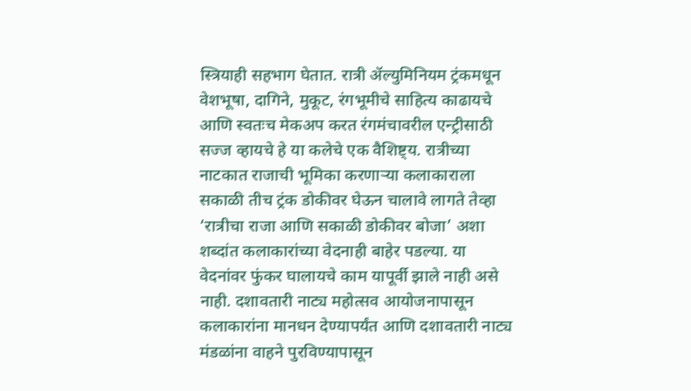स्त्रियाही सहभाग घेतात. रात्री ॲल्युमिनियम ट्रंकमधून वेशभूषा, दागिने, मुकूट, रंगभूमीचे साहित्य काढायचे आणि स्वतःच मेकअप करत रंगमंचावरील एन्ट्रीसाठी सज्ज व्हायचे हे या कलेचे एक वैशिष्ट्य. रात्रीच्या नाटकात राजाची भूमिका करणाऱ्या कलाकाराला सकाळी तीच ट्रंक डोकीवर घेऊन चालावे लागते तेव्हा ‘रात्रीचा राजा आणि सकाळी डोकीवर बोजा’ अशा शब्दांत कलाकारांच्या वेदनाही बाहेर पडल्या. या वेदनांवर फुंकर घालायचे काम यापूर्वी झाले नाही असे नाही. दशावतारी नाट्य महोत्सव आयोजनापासून कलाकारांना मानधन देण्यापर्यंत आणि दशावतारी नाट्य मंडळांना वाहने पुरविण्यापासून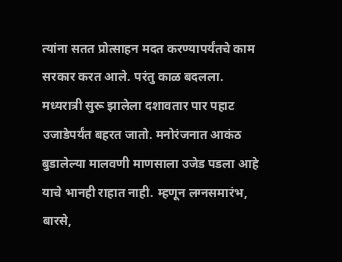त्यांना सतत प्रोत्साहन मदत करण्यापर्यंतचे काम सरकार करत आले. परंतु काळ बदलला.
मध्यरात्री सुरू झालेला दशावतार पार पहाट उजाडेपर्यंत बहरत जातो. मनोरंजनात आकंठ बुडालेल्या मालवणी माणसाला उजेड पडला आहे याचे भानही राहात नाही. म्हणून लग्नसमारंभ, बारसे,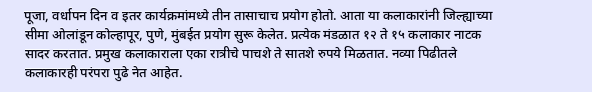पूजा, वर्धापन दिन व इतर कार्यक्रमांमध्ये तीन तासाचाच प्रयोग होतो. आता या कलाकारांनी जिल्ह्याच्या सीमा ओलांडून कोल्हापूर, पुणे, मुंबईत प्रयोग सुरू केलेत. प्रत्येक मंडळात १२ ते १५ कलाकार नाटक सादर करतात. प्रमुख कलाकाराला एका रात्रीचे पाचशे ते सातशे रुपये मिळतात. नव्या पिढीतले कलाकारही परंपरा पुढे नेत आहेत.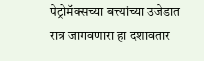पेट्रोमॅक्सच्या बत्त्यांच्या उजेडात रात्र जागवणारा हा दशावतार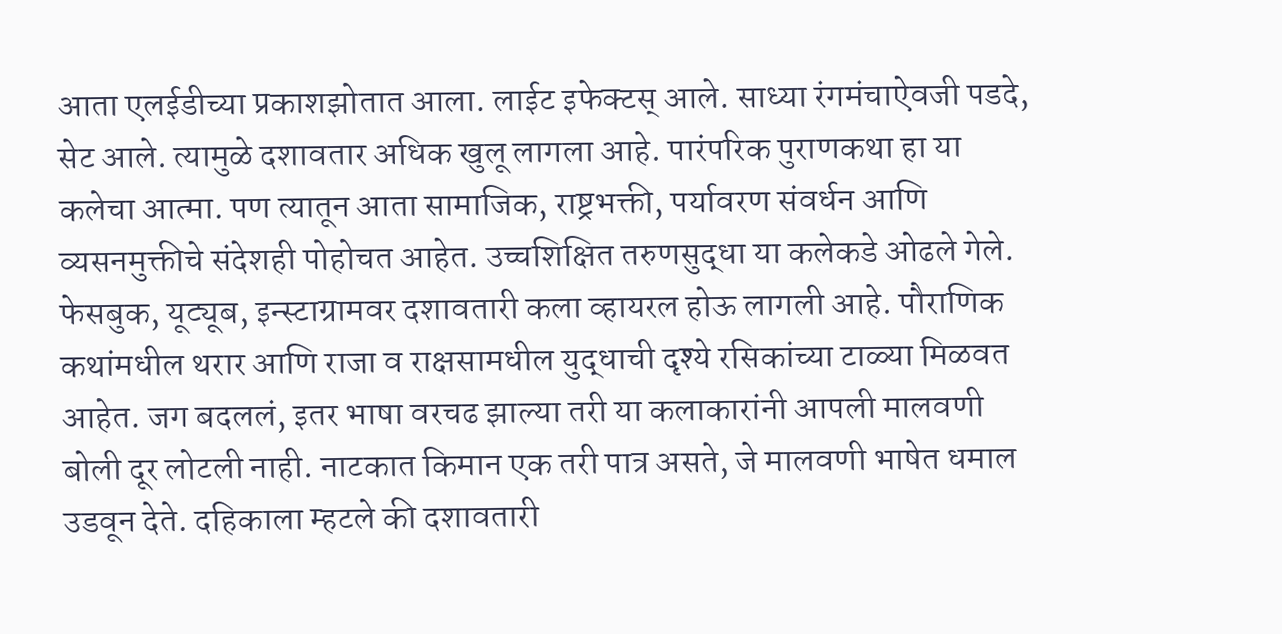आता एलईडीच्या प्रकाशझोतात आला. लाईट इफेक्टस् आले. साध्या रंगमंचाऐवजी पडदे, सेट आले. त्यामुळे दशावतार अधिक खुलू लागला आहे. पारंपरिक पुराणकथा हा या कलेचा आत्मा. पण त्यातून आता सामाजिक, राष्ट्रभक्ती, पर्यावरण संवर्धन आणि व्यसनमुक्तीचे संदेशही पोहोचत आहेत. उच्चशिक्षित तरुणसुद्धा या कलेकडे ओढले गेले. फेसबुक, यूट्यूब, इन्स्टाग्रामवर दशावतारी कला व्हायरल होऊ लागली आहे. पौराणिक कथांमधील थरार आणि राजा व राक्षसामधील युद्धाची दृश्ये रसिकांच्या टाळ्या मिळवत आहेत. जग बदललं, इतर भाषा वरचढ झाल्या तरी या कलाकारांनी आपली मालवणी बोली दूर लोटली नाही. नाटकात किमान एक तरी पात्र असते, जे मालवणी भाषेत धमाल उडवून देते. दहिकाला म्हटले की दशावतारी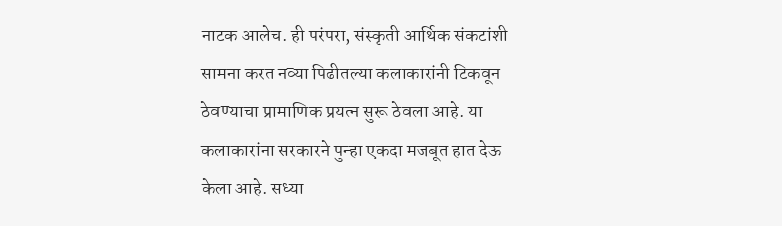नाटक आलेच. ही परंपरा, संस्कृती आर्थिक संकटांशी सामना करत नव्या पिढीतल्या कलाकारांनी टिकवून ठेवण्याचा प्रामाणिक प्रयत्न सुरू ठेवला आहे. या कलाकारांना सरकारने पुन्हा एकदा मजबूत हात देऊ केला आहे. सध्या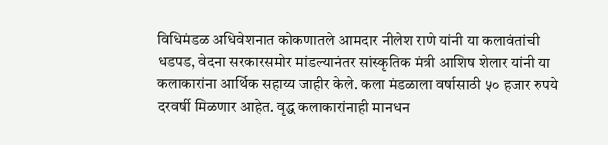विधिमंडळ अधिवेशनात कोकणातले आमदार नीलेश राणे यांनी या कलावंतांची धडपड, वेदना सरकारसमोर मांडल्यानंतर सांस्कृतिक मंत्री आशिष शेलार यांनी या कलाकारांना आर्थिक सहाय्य जाहीर केले. कला मंडळाला वर्षासाठी ५० हजार रुपये दरवर्षी मिळणार आहेत. वृद्ध कलाकारांनाही मानधन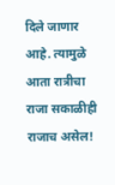दिले जाणार आहे. त्यामुळे आता रात्रीचा राजा सकाळीही राजाच असेल!